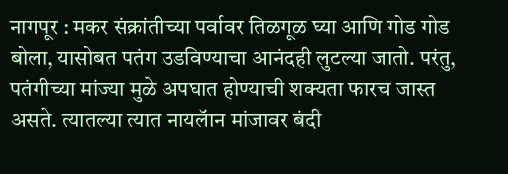नागपूर : मकर संक्रांतीच्या पर्वावर तिळगूळ घ्या आणि गोड गोड बोला, यासोबत पतंग उडविण्याचा आनंदही लुटल्या जातो. परंतु, पतंगीच्या मांज्या मुळे अपघात होण्याची शक्यता फारच जास्त असते. त्यातल्या त्यात नायलॅान मांजावर बंदी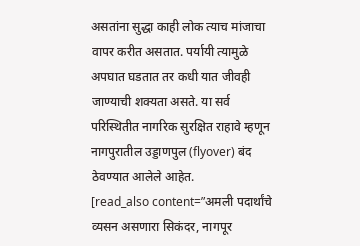असतांना सुद्धा काही लोक त्याच मांजाचा वापर करीत असतात. पर्यायी त्यामुळे अपघात घडतात तर कधी यात जीवही जाण्याची शक्यता असते. या सर्व परिस्थितीत नागरिक सुरक्षित राहावे म्हणून नागपुरातील उड्डाणपुल (flyover) बंद ठेवण्यात आलेले आहेत.
[read_also content=”अमली पदार्थांचे व्यसन असणारा सिकंदर, नागपूर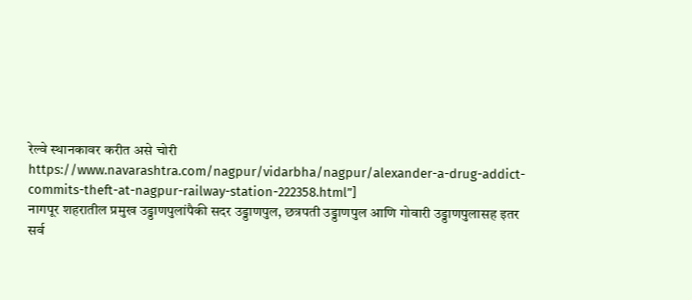रेल्वे स्थानकावर करीत असे चोरी https://www.navarashtra.com/nagpur/vidarbha/nagpur/alexander-a-drug-addict-commits-theft-at-nagpur-railway-station-222358.html”]
नागपूर शहरातील प्रमुख उड्डाणपुलांपैकी सदर उड्डाणपुल, छत्रपती उड्डाणपुल आणि गोवारी उड्डाणपुलासह इतर सर्व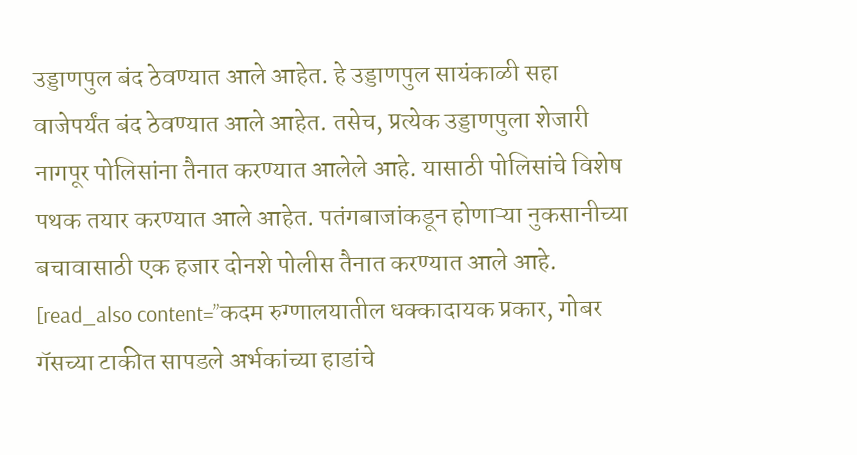उड्डाणपुल बंद ठेवण्यात आले आहेत. हे उड्डाणपुल सायंकाळी सहा वाजेपर्यंत बंद ठेवण्यात आले आहेत. तसेच, प्रत्येक उड्डाणपुला शेजारी नागपूर पोलिसांना तैनात करण्यात आलेले आहे. यासाठी पोलिसांचे विशेष पथक तयार करण्यात आले आहेत. पतंगबाजांकडून होणाऱ्या नुकसानीच्या बचावासाठी एक हजार दोनशे पोलीस तैनात करण्यात आले आहे.
[read_also content=”कदम रुग्णालयातील धक्कादायक प्रकार, गोबर गॅसच्या टाकीत सापडले अर्भकांच्या हाडांचे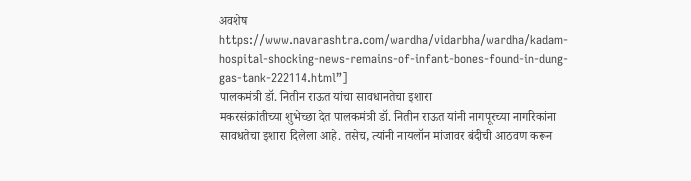अवशेष https://www.navarashtra.com/wardha/vidarbha/wardha/kadam-hospital-shocking-news-remains-of-infant-bones-found-in-dung-gas-tank-222114.html”]
पालकमंत्री डॉ. नितीन राऊत यांचा सावधानतेचा इशारा
मकरसंक्रांतीच्या शुभेच्छा देत पालकमंत्री डॉ. नितीन राऊत यांनी नागपूरच्या नागरिकांना सावधतेचा इशारा दिलेला आहे. तसेच, त्यांनी नायलॉन मांजावर बंदीची आठवण करून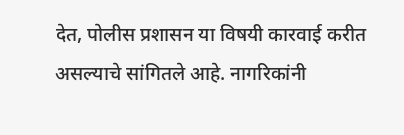देत, पोलीस प्रशासन या विषयी कारवाई करीत असल्याचे सांगितले आहे. नागरिकांनी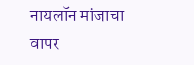नायलॉन मांजाचा वापर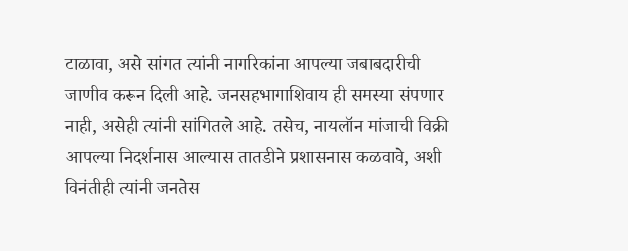टाळावा, असे सांगत त्यांनी नागरिकांना आपल्या जबाबदारीची जाणीव करून दिली आहे. जनसहभागाशिवाय ही समस्या संपणार नाही, असेही त्यांनी सांगितले आहे. तसेच, नायलॉन मांजाची विक्री आपल्या निदर्शनास आल्यास तातडीने प्रशासनास कळवावे, अशी विनंतीही त्यांनी जनतेस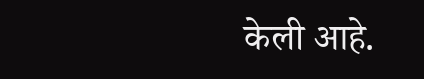केली आहे.